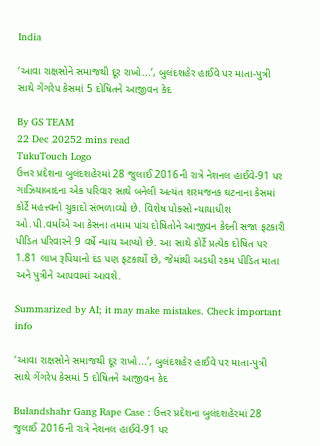India

‘આવા રાક્ષસોને સમાજથી દૂર રાખો...’, બુલંદશહેર હાઈવે પર માતા-પુત્રી સાથે ગેંગરેપ કેસમાં 5 દોષિતને આજીવન કેદ

By GS TEAM
22 Dec 20252 mins read
TukuTouch Logo
ઉત્તર પ્રદેશના બુલંદશહેરમાં 28 જુલાઈ 2016ની રાત્રે નેશનલ હાઈવે-91 પર ગાઝિયાબાદના એક પરિવાર સાથે બનેલી અત્યંત શરમજનક ઘટનાના કેસમાં કોર્ટે મહત્ત્વનો ચુકાદો સંભળાવ્યો છે. વિશેષ પોક્સો ન્યાયાધીશ ઓ.પી.વર્માએ આ કેસના તમામ પાંચ દોષિતોને આજીવન કેદની સજા ફટકારી પીડિત પરિવારને 9 વર્ષે ન્યાય આપ્યો છે. આ સાથે કોર્ટે પ્રત્યેક દોષિત પર 1.81 લાખ રૂપિયાનો દંડ પણ ફટકાર્યો છે, જેમાંથી અડધી રકમ પીડિત માતા અને પુત્રીને આપવામાં આવશે.

Summarized by AI; it may make mistakes. Check important info

‘આવા રાક્ષસોને સમાજથી દૂર રાખો...’, બુલંદશહેર હાઈવે પર માતા-પુત્રી સાથે ગેંગરેપ કેસમાં 5 દોષિતને આજીવન કેદ

Bulandshahr Gang Rape Case : ઉત્તર પ્રદેશના બુલંદશહેરમાં 28 જુલાઈ 2016ની રાત્રે નેશનલ હાઈવે-91 પર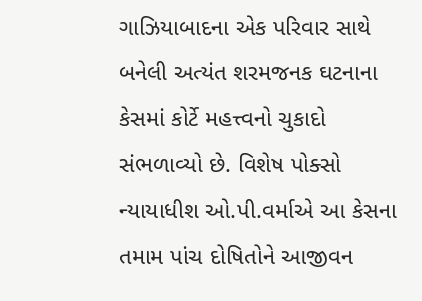ગાઝિયાબાદના એક પરિવાર સાથે બનેલી અત્યંત શરમજનક ઘટનાના કેસમાં કોર્ટે મહત્ત્વનો ચુકાદો સંભળાવ્યો છે. વિશેષ પોક્સો ન્યાયાધીશ ઓ.પી.વર્માએ આ કેસના તમામ પાંચ દોષિતોને આજીવન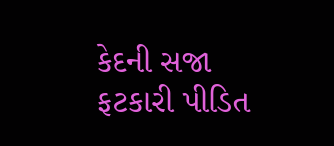કેદની સજા ફટકારી પીડિત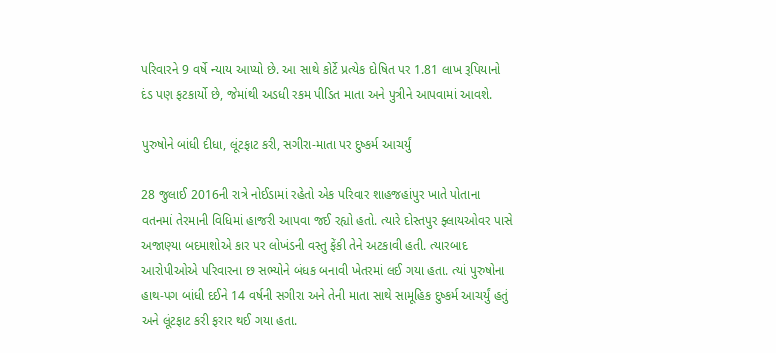પરિવારને 9 વર્ષે ન્યાય આપ્યો છે. આ સાથે કોર્ટે પ્રત્યેક દોષિત પર 1.81 લાખ રૂપિયાનો દંડ પણ ફટકાર્યો છે, જેમાંથી અડધી રકમ પીડિત માતા અને પુત્રીને આપવામાં આવશે.

પુરુષોને બાંધી દીધા, લૂંટફાટ કરી, સગીરા-માતા પર દુષ્કર્મ આચર્યું

28 જુલાઈ 2016ની રાત્રે નોઈડામાં રહેતો એક પરિવાર શાહજહાંપુર ખાતે પોતાના વતનમાં તેરમાની વિધિમાં હાજરી આપવા જઈ રહ્યો હતો. ત્યારે દોસ્તપુર ફ્લાયઓવર પાસે અજાણ્યા બદમાશોએ કાર પર લોખંડની વસ્તુ ફેંકી તેને અટકાવી હતી. ત્યારબાદ આરોપીઓએ પરિવારના છ સભ્યોને બંધક બનાવી ખેતરમાં લઈ ગયા હતા. ત્યાં પુરુષોના હાથ-પગ બાંધી દઈને 14 વર્ષની સગીરા અને તેની માતા સાથે સામૂહિક દુષ્કર્મ આચર્યું હતું અને લૂંટફાટ કરી ફરાર થઈ ગયા હતા.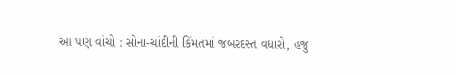આ પણ વાંચો : સોના-ચાંદીની કિંમતમાં જબરદસ્ત વધારો, હજુ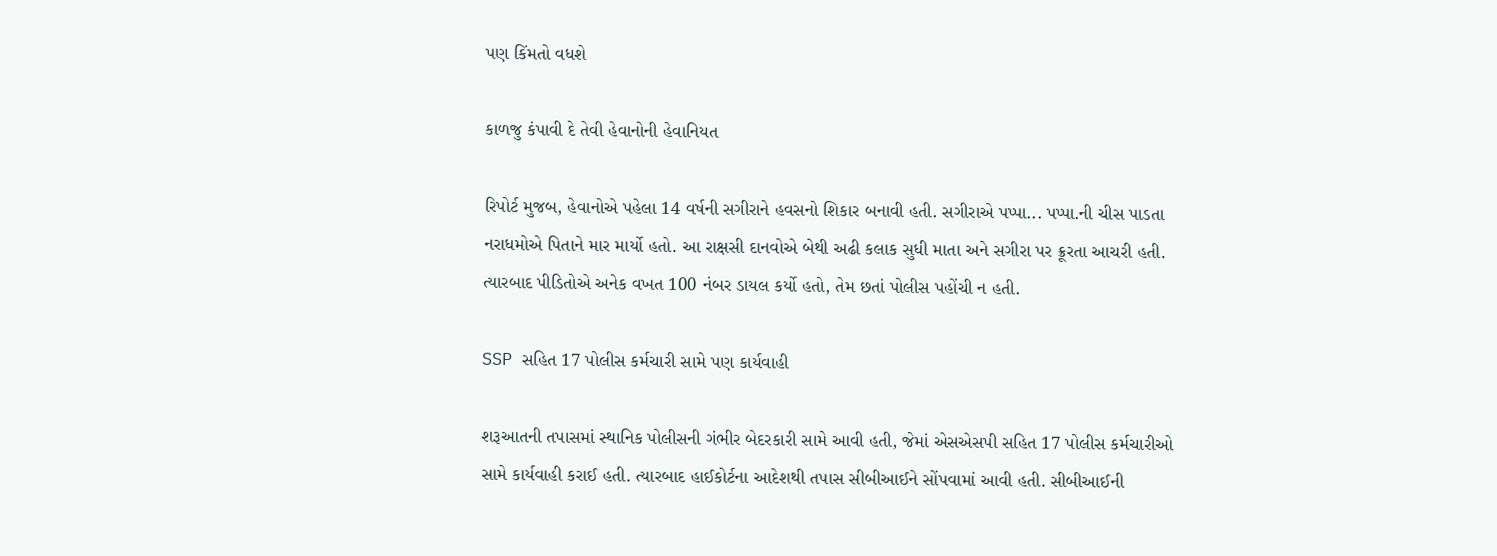પણ કિંમતો વધશે

કાળજુ કંપાવી દે તેવી હેવાનોની હેવાનિયત

રિપોર્ટ મુજબ, હેવાનોએ પહેલા 14 વર્ષની સગીરાને હવસનો શિકાર બનાવી હતી. સગીરાએ પપ્પા... પપ્પા.ની ચીસ પાડતા નરાધમોએ પિતાને માર માર્યો હતો. આ રાક્ષસી દાનવોએ બેથી અઢી કલાક સુધી માતા અને સગીરા પર ક્રૂરતા આચરી હતી. ત્યારબાદ પીડિતોએ અનેક વખત 100 નંબર ડાયલ કર્યો હતો, તેમ છતાં પોલીસ પહોંચી ન હતી.

SSP સહિત 17 પોલીસ કર્મચારી સામે પણ કાર્યવાહી

શરૂઆતની તપાસમાં સ્થાનિક પોલીસની ગંભીર બેદરકારી સામે આવી હતી, જેમાં એસએસપી સહિત 17 પોલીસ કર્મચારીઓ સામે કાર્યવાહી કરાઈ હતી. ત્યારબાદ હાઈકોર્ટના આદેશથી તપાસ સીબીઆઈને સોંપવામાં આવી હતી. સીબીઆઈની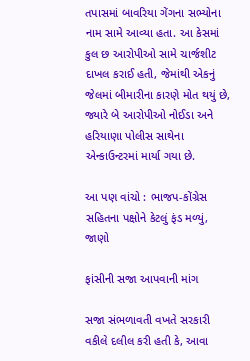તપાસમાં બાવરિયા ગેંગના સભ્યોના નામ સામે આવ્યા હતા. આ કેસમાં કુલ છ આરોપીઓ સામે ચાર્જશીટ દાખલ કરાઈ હતી, જેમાંથી એકનું જેલમાં બીમારીના કારણે મોત થયું છે, જ્યારે બે આરોપીઓ નોઈડા અને હરિયાણા પોલીસ સાથેના એન્કાઉન્ટરમાં માર્યા ગયા છે.

આ પણ વાંચો : ભાજપ-કોંગ્રેસ સહિતના પક્ષોને કેટલું ફંડ મળ્યું, જાણો

ફાંસીની સજા આપવાની માંગ

સજા સંભળાવતી વખતે સરકારી વકીલે દલીલ કરી હતી કે, આવા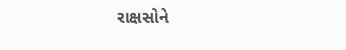રાક્ષસોને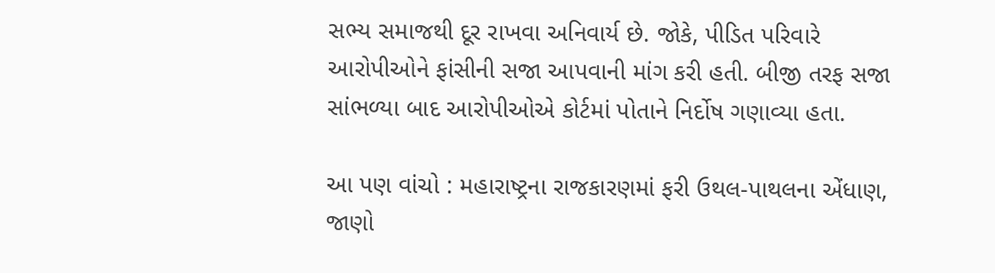સભ્ય સમાજથી દૂર રાખવા અનિવાર્ય છે. જોકે, પીડિત પરિવારે આરોપીઓને ફાંસીની સજા આપવાની માંગ કરી હતી. બીજી તરફ સજા સાંભળ્યા બાદ આરોપીઓએ કોર્ટમાં પોતાને નિર્દોષ ગણાવ્યા હતા.

આ પણ વાંચો : મહારાષ્ટ્રના રાજકારણમાં ફરી ઉથલ-પાથલના એંધાણ, જાણો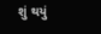શું થયું